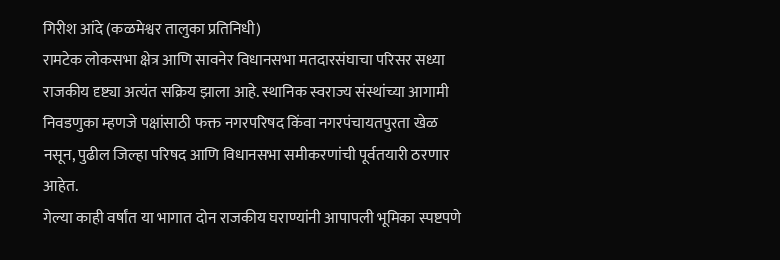गिरीश आंदे (कळमेश्वर तालुका प्रतिनिधी)
रामटेक लोकसभा क्षेत्र आणि सावनेर विधानसभा मतदारसंघाचा परिसर सध्या राजकीय दृष्ट्या अत्यंत सक्रिय झाला आहे. स्थानिक स्वराज्य संस्थांच्या आगामी निवडणुका म्हणजे पक्षांसाठी फक्त नगरपरिषद किंवा नगरपंचायतपुरता खेळ नसून, पुढील जिल्हा परिषद आणि विधानसभा समीकरणांची पूर्वतयारी ठरणार आहेत.
गेल्या काही वर्षांत या भागात दोन राजकीय घराण्यांनी आपापली भूमिका स्पष्टपणे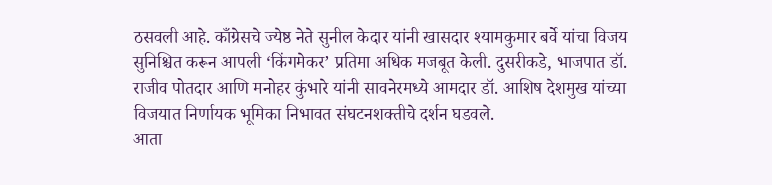ठसवली आहे. काँग्रेसचे ज्येष्ठ नेते सुनील केदार यांनी खासदार श्यामकुमार बर्वे यांचा विजय सुनिश्चित करून आपली ‘किंगमेकर’ प्रतिमा अधिक मजबूत केली. दुसरीकडे, भाजपात डॉ. राजीव पोतदार आणि मनोहर कुंभारे यांनी सावनेरमध्ये आमदार डॉ. आशिष देशमुख यांच्या विजयात निर्णायक भूमिका निभावत संघटनशक्तीचे दर्शन घडवले.
आता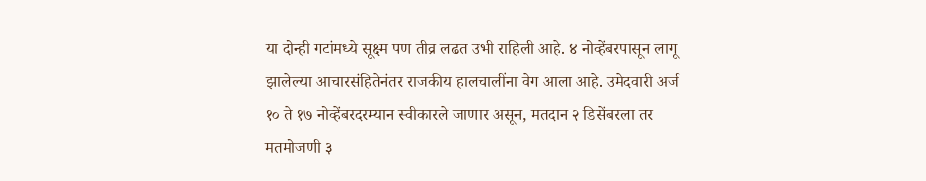या दोन्ही गटांमध्ये सूक्ष्म पण तीव्र लढत उभी राहिली आहे. ४ नोव्हेंबरपासून लागू झालेल्या आचारसंहितेनंतर राजकीय हालचालींना वेग आला आहे. उमेदवारी अर्ज १० ते १७ नोव्हेंबरदरम्यान स्वीकारले जाणार असून, मतदान २ डिसेंबरला तर मतमोजणी ३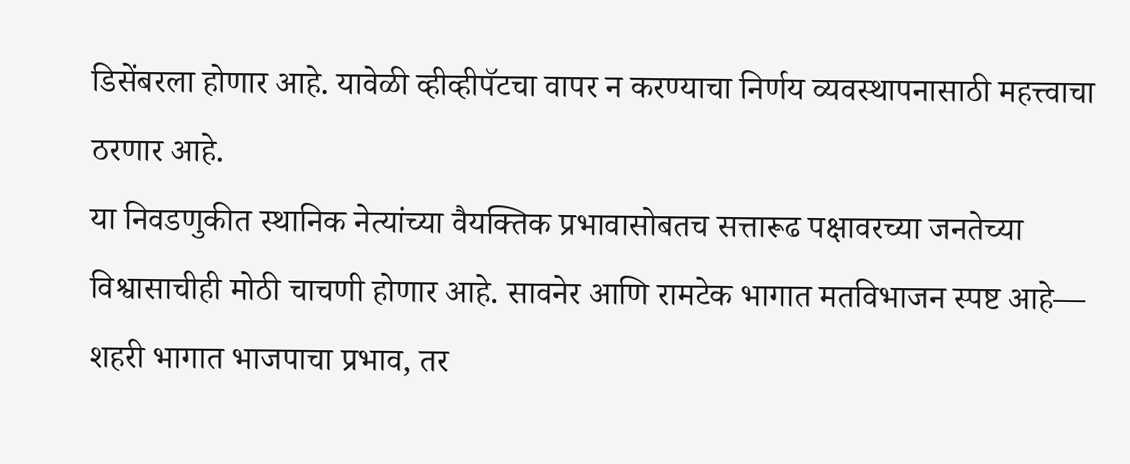डिसेंबरला होणार आहे. यावेळी व्हीव्हीपॅटचा वापर न करण्याचा निर्णय व्यवस्थापनासाठी महत्त्वाचा ठरणार आहे.
या निवडणुकीत स्थानिक नेत्यांच्या वैयक्तिक प्रभावासोबतच सत्तारूढ पक्षावरच्या जनतेच्या विश्वासाचीही मोठी चाचणी होणार आहे. सावनेर आणि रामटेक भागात मतविभाजन स्पष्ट आहे— शहरी भागात भाजपाचा प्रभाव, तर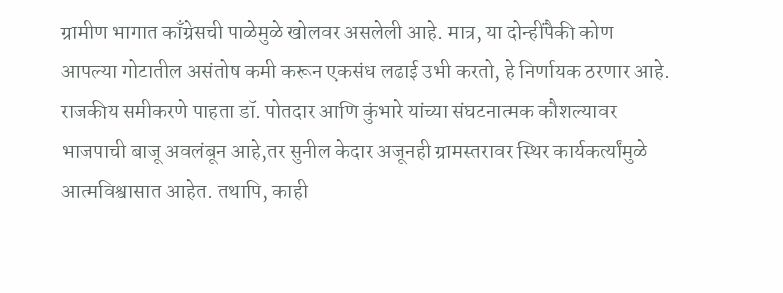ग्रामीण भागात काँग्रेसची पाळेमुळे खोलवर असलेली आहे. मात्र, या दोन्हींपैकी कोण आपल्या गोटातील असंतोष कमी करून एकसंध लढाई उभी करतो, हे निर्णायक ठरणार आहे.
राजकीय समीकरणे पाहता डॉ. पोतदार आणि कुंभारे यांच्या संघटनात्मक कौशल्यावर भाजपाची बाजू अवलंबून आहे,तर सुनील केदार अजूनही ग्रामस्तरावर स्थिर कार्यकर्त्यांमुळे आत्मविश्वासात आहेत. तथापि, काही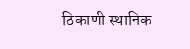ठिकाणी स्थानिक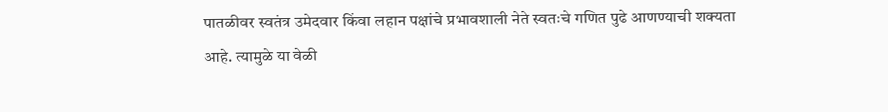पातळीवर स्वतंत्र उमेदवार किंवा लहान पक्षांचे प्रभावशाली नेते स्वतःचे गणित पुढे आणण्याची शक्यता आहे. त्यामुळे या वेळी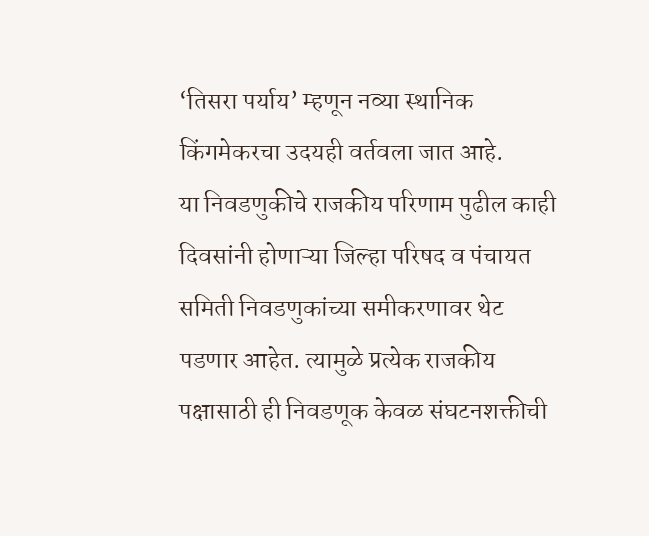‘तिसरा पर्याय’ म्हणून नव्या स्थानिक किंगमेकरचा उदयही वर्तवला जात आहे.
या निवडणुकीचे राजकीय परिणाम पुढील काही दिवसांनी होणाऱ्या जिल्हा परिषद व पंचायत समिती निवडणुकांच्या समीकरणावर थेट पडणार आहेत. त्यामुळे प्रत्येक राजकीय पक्षासाठी ही निवडणूक केवळ संघटनशक्तीची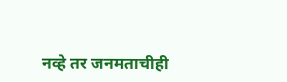नव्हे तर जनमताचीही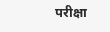परीक्षा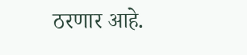ठरणार आहे.